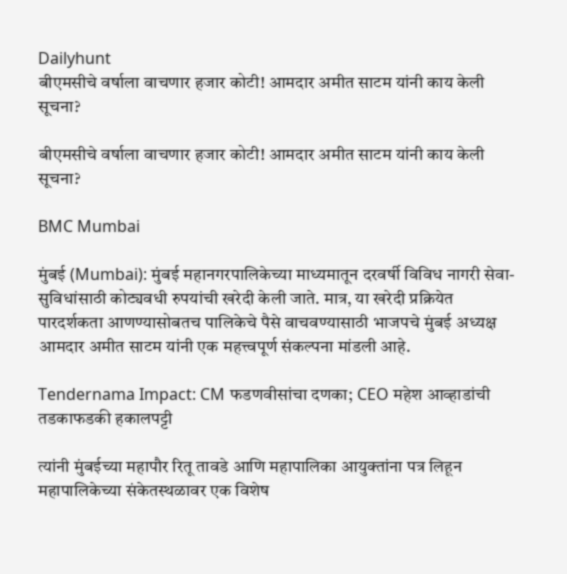Dailyhunt
बीएमसीचे वर्षाला वाचणार हजार कोटी! आमदार अमीत साटम यांनी काय केली सूचना?

बीएमसीचे वर्षाला वाचणार हजार कोटी! आमदार अमीत साटम यांनी काय केली सूचना?

BMC Mumbai

मुंबई (Mumbai): मुंबई महानगरपालिकेच्या माध्यमातून दरवर्षी विविध नागरी सेवा-सुविधांसाठी कोट्यवधी रुपयांची खरेदी केली जाते. मात्र, या खरेदी प्रक्रियेत पारदर्शकता आणण्यासोबतच पालिकेचे पैसे वाचवण्यासाठी भाजपचे मुंबई अध्यक्ष आमदार अमीत साटम यांनी एक महत्त्वपूर्ण संकल्पना मांडली आहे.

Tendernama Impact: CM फडणवीसांचा दणका; CEO महेश आव्हाडांची तडकाफडकी हकालपट्टी

त्यांनी मुंबईच्या महापौर रितू तावडे आणि महापालिका आयुक्तांना पत्र लिहून महापालिकेच्या संकेतस्थळावर एक विशेष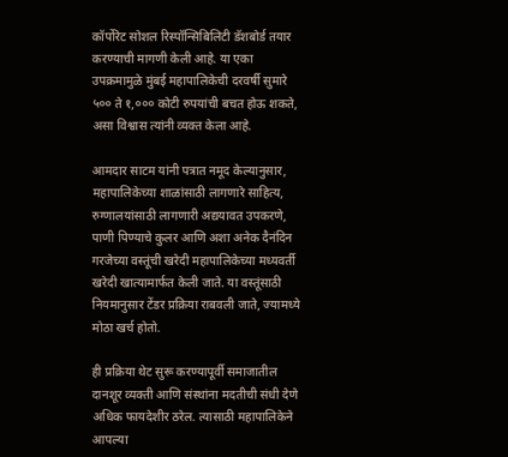कॉर्पोरेट सोशल रिस्पॉन्सिबिलिटी डॅशबोर्ड तयार करण्याची मागणी केली आहे. या एका उपक्रमामुळे मुंबई महापालिकेची दरवर्षी सुमारे ५०० ते १,००० कोटी रुपयांची बचत होऊ शकते, असा विश्वास त्यांनी व्यक्त केला आहे.

आमदार साटम यांनी पत्रात नमूद केल्यानुसार, महापालिकेच्या शाळांसाठी लागणारे साहित्य, रुग्णालयांसाठी लागणारी अद्ययावत उपकरणे, पाणी पिण्याचे कुलर आणि अशा अनेक दैनंदिन गरजेच्या वस्तूंची खरेदी महापालिकेच्या मध्यवर्ती खरेदी खात्यामार्फत केली जाते. या वस्तूंसाठी नियमानुसार टेंडर प्रक्रिया राबवली जाते, ज्यामध्ये मोठा खर्च होतो.

ही प्रक्रिया थेट सुरू करण्यापूर्वी समाजातील दानशूर व्यक्ती आणि संस्थांना मदतीची संधी देणे अधिक फायदेशीर ठरेल. त्यासाठी महापालिकेने आपल्या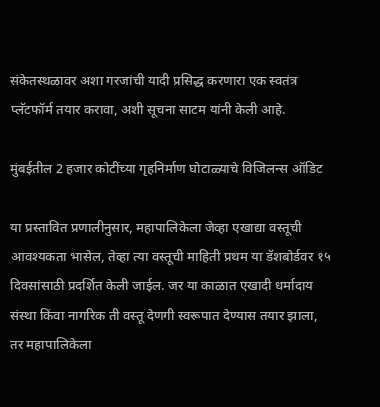संकेतस्थळावर अशा गरजांची यादी प्रसिद्ध करणारा एक स्वतंत्र प्लॅटफॉर्म तयार करावा, अशी सूचना साटम यांनी केली आहे.

मुंबईतील 2 हजार कोटींच्या गृहनिर्माण घोटाळ्याचे विजिलन्स ऑडिट

या प्रस्तावित प्रणालीनुसार, महापालिकेला जेव्हा एखाद्या वस्तूची आवश्यकता भासेल, तेव्हा त्या वस्तूची माहिती प्रथम या डॅशबोर्डवर १५ दिवसांसाठी प्रदर्शित केली जाईल. जर या काळात एखादी धर्मादाय संस्था किंवा नागरिक ती वस्तू देणगी स्वरूपात देण्यास तयार झाला, तर महापालिकेला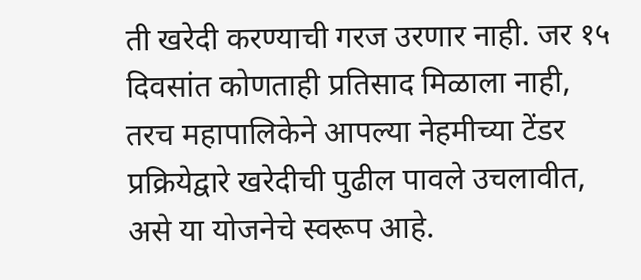ती खरेदी करण्याची गरज उरणार नाही. जर १५ दिवसांत कोणताही प्रतिसाद मिळाला नाही, तरच महापालिकेने आपल्या नेहमीच्या टेंडर प्रक्रियेद्वारे खरेदीची पुढील पावले उचलावीत, असे या योजनेचे स्वरूप आहे.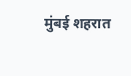मुंबई शहरात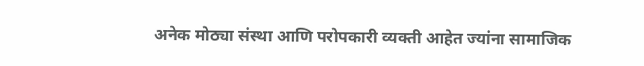अनेक मोठ्या संस्था आणि परोपकारी व्यक्ती आहेत ज्यांना सामाजिक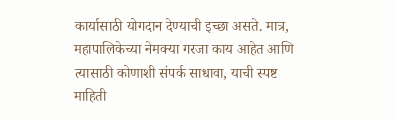कार्यासाठी योगदान देण्याची इच्छा असते. मात्र, महापालिकेच्या नेमक्या गरजा काय आहेत आणि त्यासाठी कोणाशी संपर्क साधावा, याची स्पष्ट माहिती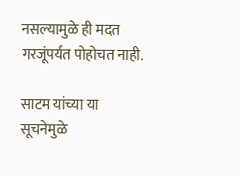नसल्यामुळे ही मदत गरजूंपर्यंत पोहोचत नाही.

साटम यांच्या या सूचनेमुळे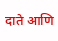दाते आणि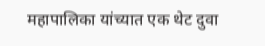महापालिका यांच्यात एक थेट दुवा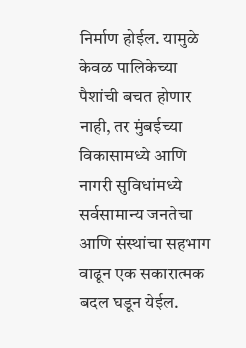निर्माण होईल. यामुळे केवळ पालिकेच्या पैशांची बचत होणार नाही, तर मुंबईच्या विकासामध्ये आणि नागरी सुविधांमध्ये सर्वसामान्य जनतेचा आणि संस्थांचा सहभाग वाढून एक सकारात्मक बदल घडून येईल.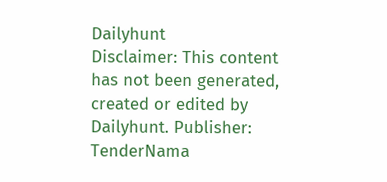Dailyhunt
Disclaimer: This content has not been generated, created or edited by Dailyhunt. Publisher: TenderNama